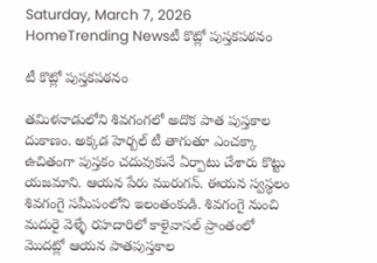Saturday, March 7, 2026
HomeTrending Newsటీ కొట్లో పుస్తకపఠనం

టీ కొట్లో పుస్తకపఠనం

తమిళనాడులోని శివగంగలో అదొక పాత పుస్తకాల దుకాణం. అక్కడ హెర్బల్ టీ తాగుతూ ఎంచక్కా ఉచితంగా పుస్తకం చదువుకునే ఏర్పాటు చేశారు కొట్టు యజమాని. ఆయన పేరు మురుగన్. ఈయన స్వస్థలం శివగంగై సమీపంలోని ఇలంతంకుడి. శివగంగై నుంచి మదురై వెళ్ళే రహదారిలో కాళైవాసల్ ప్రాంతంలో మొదట్లో ఆయన పాతపుస్తకాల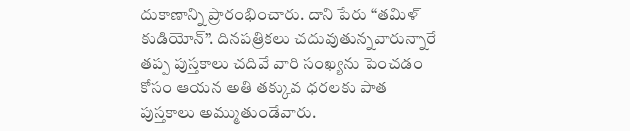దుకాణాన్ని ప్రారంభించారు. దాని పేరు “తమిళ్ కుడియోన్”. దినపత్రికలు చదువుతున్నవారున్నారే తప్ప పుస్తకాలు చదివే వారి సంఖ్యను పెంచడం కోసం ఆయన అతి తక్కువ ధరలకు పాత పుస్తకాలు అమ్ముతుండేవారు.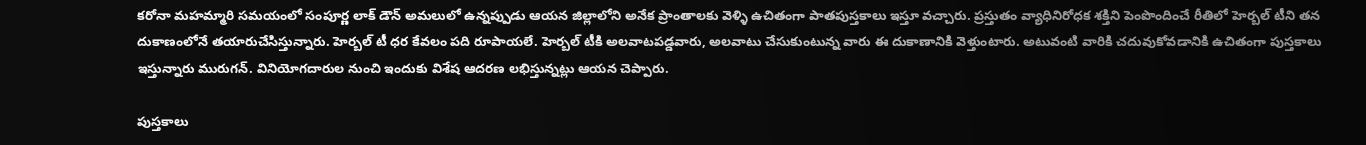కరోనా మహమ్మారి సమయంలో సంపూర్ణ లాక్ డౌన్ అమలులో ఉన్నప్పుడు ఆయన జిల్లాలోని అనేక ప్రాంతాలకు వెళ్ళి ఉచితంగా పాతపుస్తకాలు ఇస్తూ వచ్చారు. ప్రస్తుతం వ్యాధినిరోధక శక్తిని పెంపొందించే రీతిలో హెర్బల్ టీని తన దుకాణంలోనే తయారుచేసిస్తున్నారు. హెర్బల్ టీ ధర కేవలం పది రూపాయలే. హెర్బల్ టీకి అలవాటపడ్డవారు, అలవాటు చేసుకుంటున్న వారు ఈ దుకాణానికి వెళ్తుంటారు. అటువంటి వారికి చదువుకోవడానికి ఉచితంగా పుస్తకాలు ఇస్తున్నారు మురుగన్. వినియోగదారుల నుంచి ఇందుకు విశేష ఆదరణ లభిస్తున్నట్లు ఆయన చెప్పారు.

పుస్తకాలు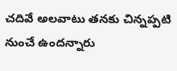చదివే అలవాటు తనకు చిన్నప్పటి నుంచే ఉందన్నారు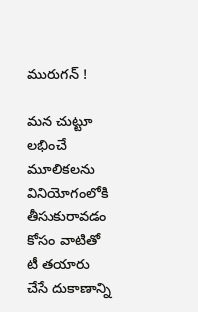మురుగన్ !

మన చుట్టూ లభించే మూలికలను వినియోగంలోకి తీసుకురావడం కోసం వాటితో టీ తయారు చేసే దుకాణాన్ని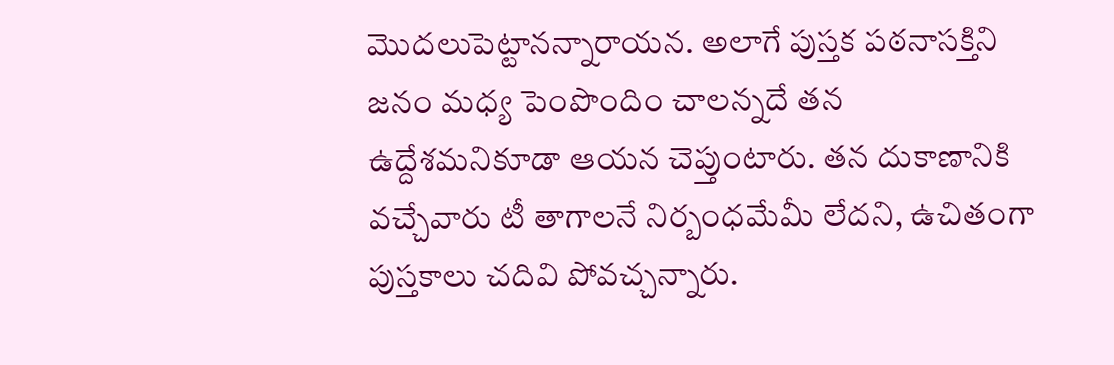మొదలుపెట్టానన్నారాయన. అలాగే పుస్తక పఠనాసక్తిని జనం మధ్య పెంపొందిం చాలన్నదే తన ఉద్దేశమనికూడా ఆయన చెప్తుంటారు. తన దుకాణానికి వచ్చేవారు టీ తాగాలనే నిర్బంధమేమీ లేదని, ఉచితంగా పుస్తకాలు చదివి పోవచ్చన్నారు.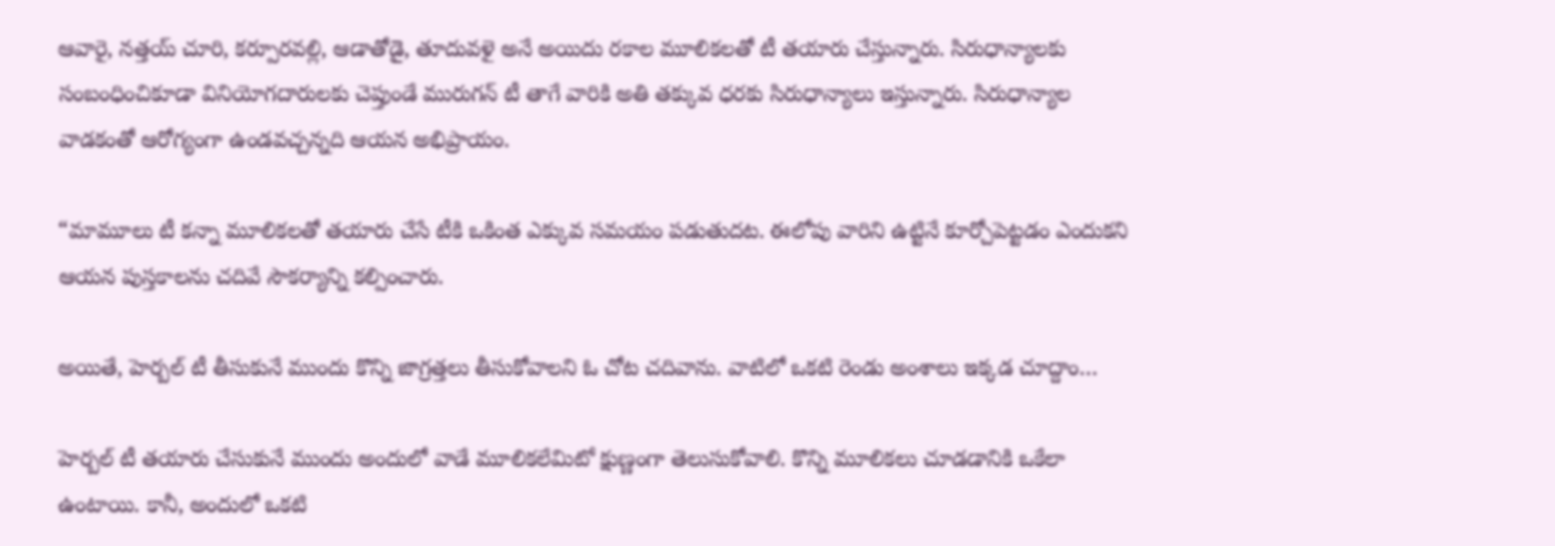ఆవారై, నత్తయ్ చూరి, కర్పూరవల్లి, ఆడాతోడై, తూదువళై అనే అయిదు రకాల మూలికలతో టీ తయారు చేస్తున్నారు. సిరుధాన్యాలకు సంబంధించికూడా వినియోగదారులకు చెప్తుండే మురుగన్ టీ తాగే వారికి అతి తక్కువ ధరకు సిరుధాన్యాలు ఇస్తున్నారు. సిరుధాన్యాల వాడకంతో ఆరోగ్యంగా ఉండవచ్చన్నది ఆయన అభిప్రాయం.

“మామూలు టీ కన్నా మూలికలతో తయారు చేసే టీకి ఒకింత ఎక్కువ సమయం పడుతుదట. ఈలోపు వారిని ఉట్టినే కూర్చోపెట్టడం ఎందుకని ఆయన పుస్తకాలను చదివే సౌకర్యాన్ని కల్పించారు.

అయితే, హెర్బల్ టీ తీసుకునే ముందు కొన్ని జాగ్రత్తలు తీసుకోవాలని ఓ చోట చదివాను. వాటిలో ఒకటి రెండు అంశాలు ఇక్కడ చూద్దాం…

హెర్బల్ టీ తయారు చేసుకునే ముందు అందులో వాడే మూలికలేమిటో క్షుణ్ణంగా తెలుసుకోవాలి. కొన్ని మూలికలు చూడడానికి ఒకేలా ఉంటాయి. కానీ, అందులో ఒకటి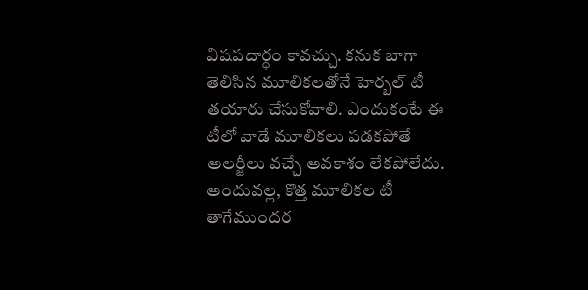విషపదార్ధం కావచ్చు. కనుక బాగా తెలిసిన మూలికలతోనే హెర్బల్ టీ తయారు చేసుకోవాలి. ఎందుకంటే ఈ టీలో వాడే మూలికలు పడకపోతే అలర్జీలు వచ్చే అవకాశం లేకపోలేదు. అందువల్ల, కొత్త మూలికల టీ తాగేముందర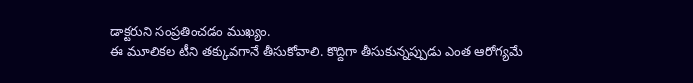డాక్టరుని సంప్రతించడం ముఖ్యం.
ఈ మూలికల టీని తక్కువగానే తీసుకోవాలి. కొద్దిగా తీసుకున్నప్పుడు ఎంత ఆరోగ్యమే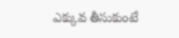ఎక్కువ తీసుకుంటే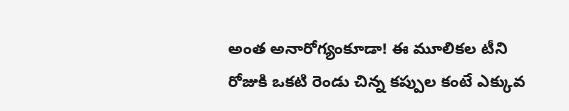అంత అనారోగ్యంకూడా! ఈ మూలికల టీని రోజుకి ఒకటి రెండు చిన్న కప్పుల కంటే ఎక్కువ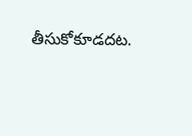తీసుకోకూడదట.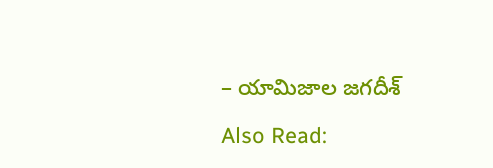– యామిజాల జగదీశ్

Also Read: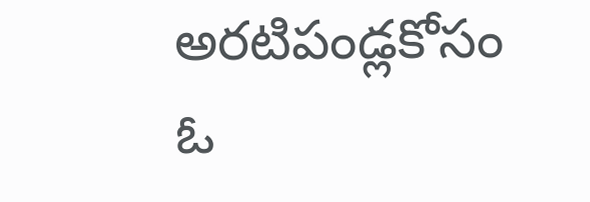అరటిపండ్లకోసం ఓ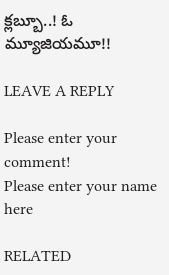క్లబ్బూ..! ఓ మ్యూజియమూ!!

LEAVE A REPLY

Please enter your comment!
Please enter your name here

RELATED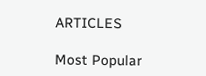ARTICLES

Most Popular